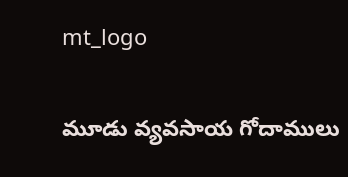mt_logo

మూడు వ్యవసాయ గోదాములు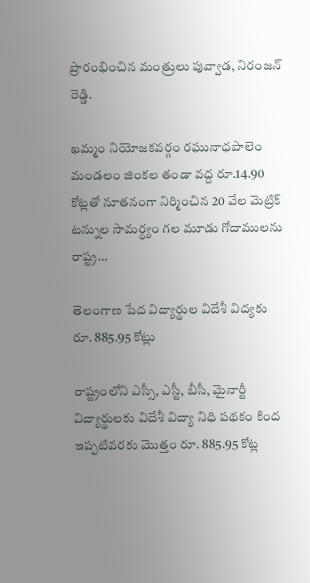ప్రారంభించిన మంత్రులు పువ్వాడ, నిరంజన్ రెడ్డి.

ఖమ్మం నియోజకవర్గం రఘునాధపాలెం మండలం జింకల తండా వద్ద రూ.14.90 కోట్లతో నూతనంగా నిర్మించిన 20 వేల మెట్రిక్‌ టన్నుల సామర్థ్యం గల మూడు గోదాములను రాష్ట్ర…

తెలంగాణ పేద విద్యార్థుల విదేశీ విద్యకు రూ. 885.95 కోట్లు

రాష్ట్రంలోని ఎస్సీ, ఎస్టీ, బీసీ, మైనార్టీ విద్యార్థులకు విదేశీ విద్యా నిధి పథకం కింద ఇప్పటివరకు మొత్తం రూ. 885.95 కోట్ల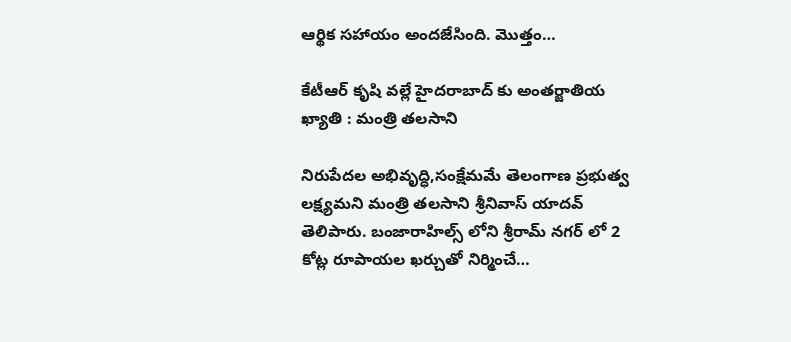ఆర్థిక సహాయం అందజేసింది. మొత్తం…

కేటీఆర్ కృషి వల్లే హైదరాబాద్ కు అంతర్జాతియ ఖ్యాతి : మంత్రి తలసాని

నిరుపేదల అభివృద్ధి,సంక్షేమమే తెలంగాణ ప్రభుత్వ లక్ష్యమని మంత్రి తలసాని శ్రీనివాస్ యాదవ్ తెలిపారు. బంజారాహిల్స్ లోని శ్రీరామ్ నగర్ లో 2 కోట్ల రూపాయల ఖర్చుతో నిర్మించే…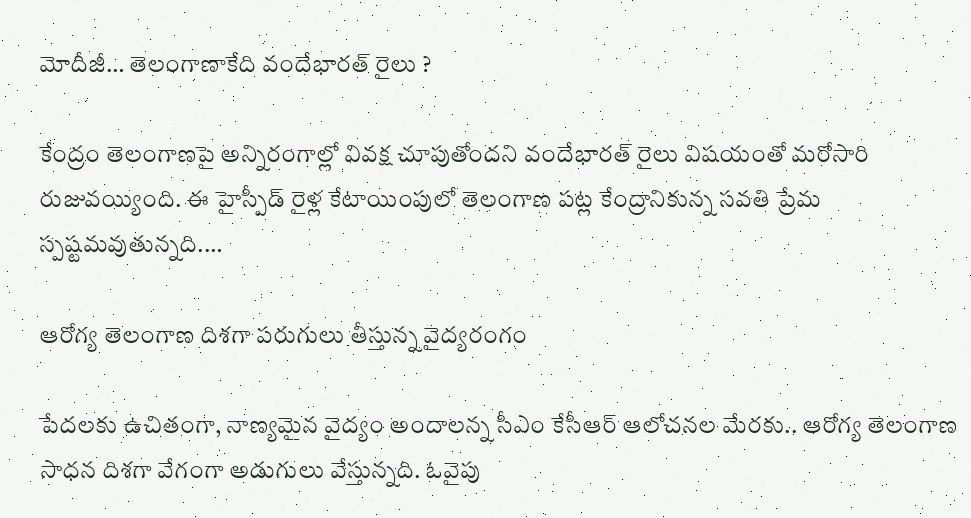మోదీజీ… తెలంగాణాకేది వందేభారత్ రైలు ?

కేంద్రం తెలంగాణపై అన్నిరంగాల్లో వివక్ష చూపుతోందని వందేభారత్‌ రైలు విషయంతో మరోసారి రుజువయ్యింది. ఈ హైస్పీడ్‌ రైళ్ల కేటాయింపులో తెలంగాణ పట్ల కేంద్రానికున్న సవతి ప్రేమ స్పష్టమవుతున్నది.…

ఆరోగ్య తెలంగాణ దిశగా పరుగులు తీస్తున్న వైద్యరంగం

పేదలకు ఉచితంగా, నాణ్యమైన వైద్యం అందాలన్న సీఎం కేసీఆర్‌ ఆలోచనల మేరకు.. ఆరోగ్య తెలంగాణ సాధన దిశగా వేగంగా అడుగులు వేస్తున్నది. ఓవైపు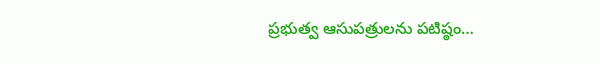ప్రభుత్వ ఆసుపత్రులను పటిష్ఠం…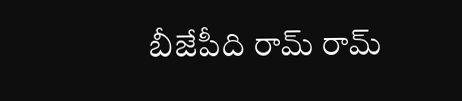బీజేపీది రామ్ రామ్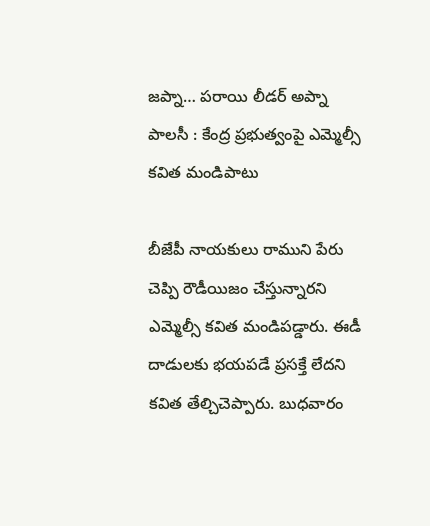జప్నా… పరాయి లీడర్ అప్నా పాలసీ : కేంద్ర ప్రభుత్వంపై ఎమ్మెల్సీ కవిత మండిపాటు

బీజేపీ నాయ‌కులు రాముని పేరు చెప్పి రౌడీయిజం చేస్తున్నార‌ని ఎమ్మెల్సీ కవిత మండిప‌డ్డారు. ఈడీ దాడుల‌కు భ‌య‌ప‌డే ప్ర‌స‌క్తే లేద‌ని క‌విత తేల్చిచెప్పారు. బుధవారం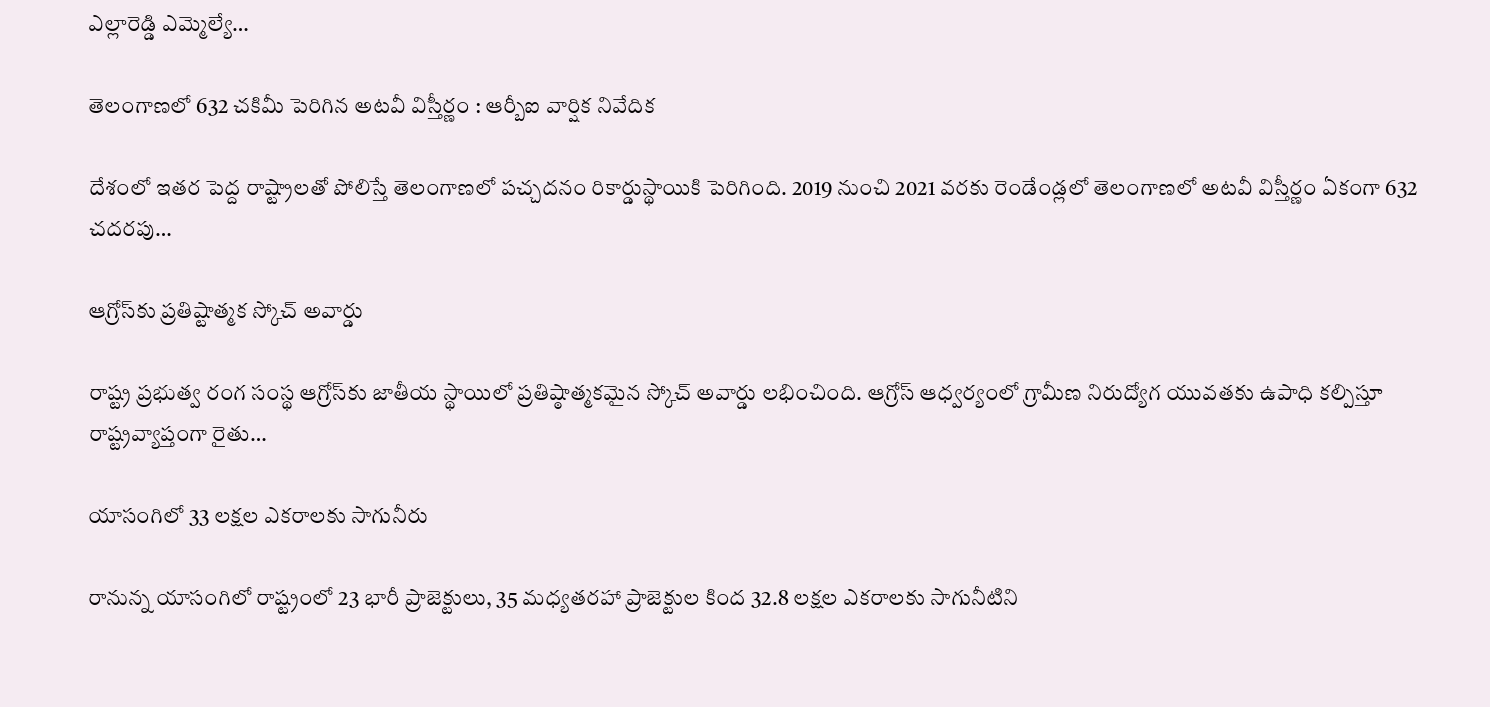ఎల్లారెడ్డి ఎమ్మెల్యే…

తెలంగాణలో 632 చకిమీ పెరిగిన అటవీ విస్తీర్ణం : ఆర్బీఐ వార్షిక నివేదిక

దేశంలో ఇతర పెద్ద రాష్ట్రాలతో పోలిస్తే తెలంగాణలో పచ్చదనం రికార్డుస్థాయికి పెరిగింది. 2019 నుంచి 2021 వరకు రెండేండ్లలో తెలంగాణలో అటవీ విస్తీర్ణం ఏకంగా 632 చదరపు…

ఆగ్రోస్‌కు ప్రతిష్టాత్మక స్కోచ్ అవార్డు

రాష్ట్ర ప్రభుత్వ రంగ సంస్థ ఆగ్రోస్‌కు జాతీయ స్థాయిలో ప్రతిష్ఠాత్మకమైన స్కోచ్‌ అవార్డు లభించింది. ఆగ్రోస్‌ ఆధ్వర్యంలో గ్రామీణ నిరుద్యోగ యువతకు ఉపాధి కల్పిస్తూ రాష్ట్రవ్యాప్తంగా రైతు…

యాసంగిలో 33 లక్షల ఎకరాలకు సాగునీరు

రానున్న యాసంగిలో రాష్ట్రంలో 23 భారీ ప్రాజెక్టులు, 35 మధ్యతరహా ప్రాజెక్టుల కింద 32.8 లక్షల ఎకరాలకు సాగునీటిని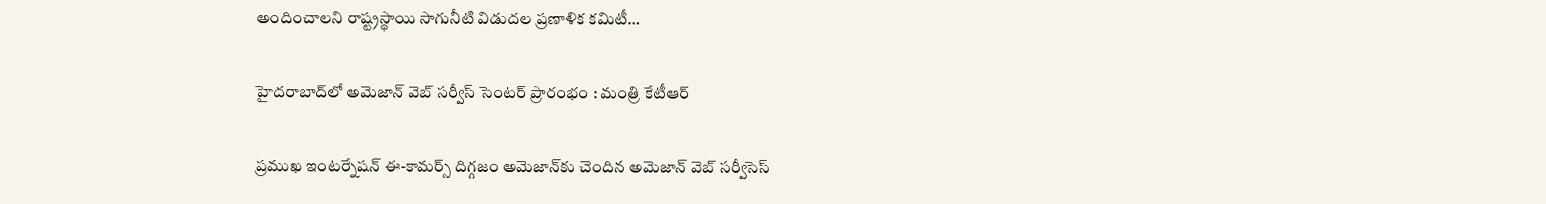అందించాలని రాష్ట్రస్థాయి సాగునీటి విడుదల ప్రణాళిక కమిటీ…

హైద‌రాబాద్‌లో అమెజాన్ వెబ్ సర్వీస్ సెంటర్ ప్రారంభం : మంత్రి కేటీఆర్

ప్ర‌ముఖ ఇంట‌ర్నేష‌న్ ఈ-కామ‌ర్స్ దిగ్గ‌జం అమెజాన్‌కు చెందిన అమెజాన్ వెబ్ స‌ర్వీసెస్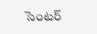సెంట‌ర్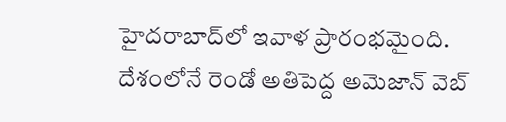హైద‌రాబాద్‌లో ఇవాళ ప్రారంభ‌మైంది. దేశంలోనే రెండో అతిపెద్ద అమెజాన్ వెబ్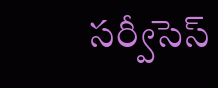స‌ర్వీసెస్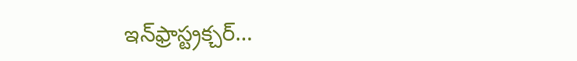ఇన్‌ఫ్రాస్ట్ర‌క్చ‌ర్…